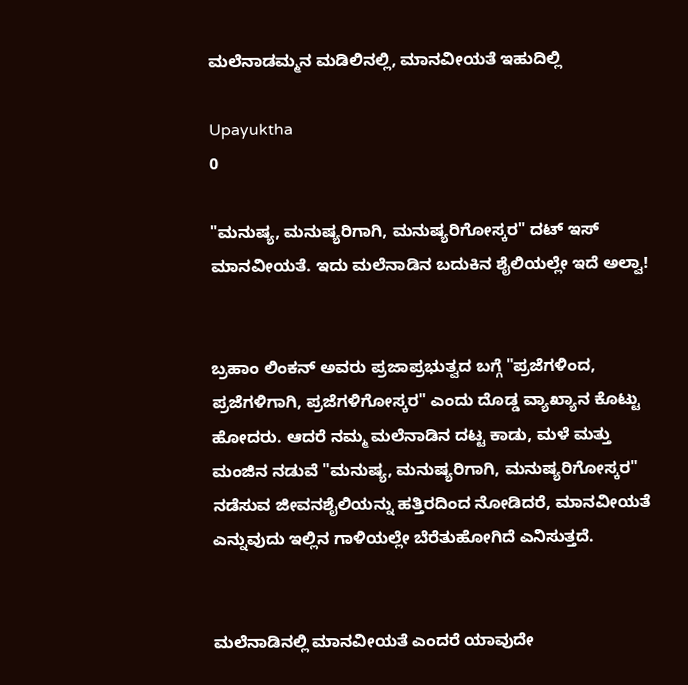ಮಲೆನಾಡಮ್ಮನ ಮಡಿಲಿನಲ್ಲಿ, ಮಾನವೀಯತೆ ಇಹುದಿಲ್ಲಿ

Upayuktha
0

"ಮನುಷ್ಯ, ಮನುಷ್ಯರಿಗಾಗಿ, ಮನುಷ್ಯರಿಗೋಸ್ಕರ" ದಟ್ ಇಸ್ ಮಾನವೀಯತೆ. ಇದು ಮಲೆನಾಡಿನ ಬದುಕಿನ ಶೈಲಿಯಲ್ಲೇ ಇದೆ ಅಲ್ವಾ!


ಬ್ರಹಾಂ ಲಿಂಕನ್ ಅವರು ಪ್ರಜಾಪ್ರಭುತ್ವದ ಬಗ್ಗೆ "ಪ್ರಜೆಗಳಿಂದ, ಪ್ರಜೆಗಳಿಗಾಗಿ, ಪ್ರಜೆಗಳಿಗೋಸ್ಕರ" ಎಂದು ದೊಡ್ಡ ವ್ಯಾಖ್ಯಾನ ಕೊಟ್ಟು ಹೋದರು. ಆದರೆ ನಮ್ಮ ಮಲೆನಾಡಿನ ದಟ್ಟ ಕಾಡು, ಮಳೆ ಮತ್ತು ಮಂಜಿನ ನಡುವೆ "ಮನುಷ್ಯ, ಮನುಷ್ಯರಿಗಾಗಿ, ಮನುಷ್ಯರಿಗೋಸ್ಕರ" ನಡೆಸುವ ಜೀವನಶೈಲಿಯನ್ನು ಹತ್ತಿರದಿಂದ ನೋಡಿದರೆ, ಮಾನವೀಯತೆ ಎನ್ನುವುದು ಇಲ್ಲಿನ ಗಾಳಿಯಲ್ಲೇ ಬೆರೆತುಹೋಗಿದೆ ಎನಿಸುತ್ತದೆ.


ಮಲೆನಾಡಿನಲ್ಲಿ ಮಾನವೀಯತೆ ಎಂದರೆ ಯಾವುದೇ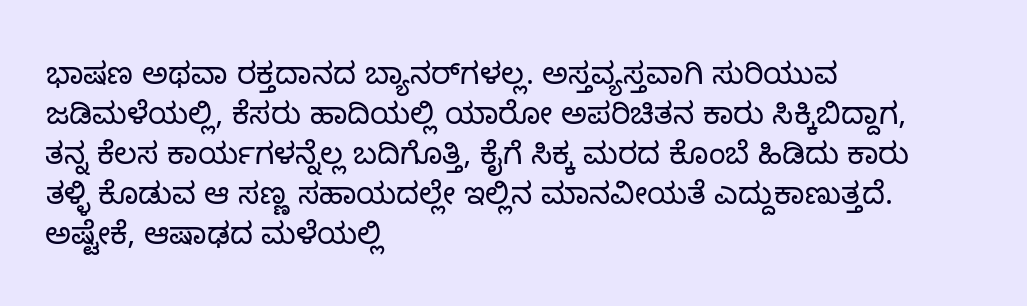ಭಾಷಣ ಅಥವಾ ರಕ್ತದಾನದ ಬ್ಯಾನರ್‌ಗಳಲ್ಲ. ಅಸ್ತವ್ಯಸ್ತವಾಗಿ ಸುರಿಯುವ ಜಡಿಮಳೆಯಲ್ಲಿ, ಕೆಸರು ಹಾದಿಯಲ್ಲಿ ಯಾರೋ ಅಪರಿಚಿತನ ಕಾರು ಸಿಕ್ಕಿಬಿದ್ದಾಗ, ತನ್ನ ಕೆಲಸ ಕಾರ್ಯಗಳನ್ನೆಲ್ಲ ಬದಿಗೊತ್ತಿ, ಕೈಗೆ ಸಿಕ್ಕ ಮರದ ಕೊಂಬೆ ಹಿಡಿದು ಕಾರು ತಳ್ಳಿ ಕೊಡುವ ಆ ಸಣ್ಣ ಸಹಾಯದಲ್ಲೇ ಇಲ್ಲಿನ ಮಾನವೀಯತೆ ಎದ್ದುಕಾಣುತ್ತದೆ. ಅಷ್ಟೇಕೆ, ಆಷಾಢದ ಮಳೆಯಲ್ಲಿ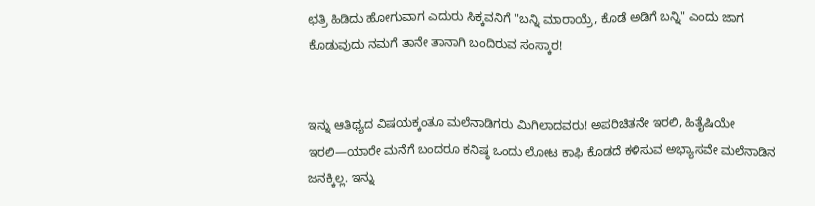ಛತ್ರಿ ಹಿಡಿದು ಹೋಗುವಾಗ ಎದುರು ಸಿಕ್ಕವನಿಗೆ "ಬನ್ನಿ ಮಾರಾಯ್ರೆ, ಕೊಡೆ ಅಡಿಗೆ ಬನ್ನಿ" ಎಂದು ಜಾಗ ಕೊಡುವುದು ನಮಗೆ ತಾನೇ ತಾನಾಗಿ ಬಂದಿರುವ ಸಂಸ್ಕಾರ!


ಇನ್ನು ಆತಿಥ್ಯದ ವಿಷಯಕ್ಕಂತೂ ಮಲೆನಾಡಿಗರು ಮಿಗಿಲಾದವರು! ಅಪರಿಚಿತನೇ ಇರಲಿ, ಹಿತೈಷಿಯೇ ಇರಲಿ—ಯಾರೇ ಮನೆಗೆ ಬಂದರೂ ಕನಿಷ್ಠ ಒಂದು ಲೋಟ ಕಾಫಿ ಕೊಡದೆ ಕಳಿಸುವ ಅಭ್ಯಾಸವೇ ಮಲೆನಾಡಿನ ಜನಕ್ಕಿಲ್ಲ. ಇನ್ನು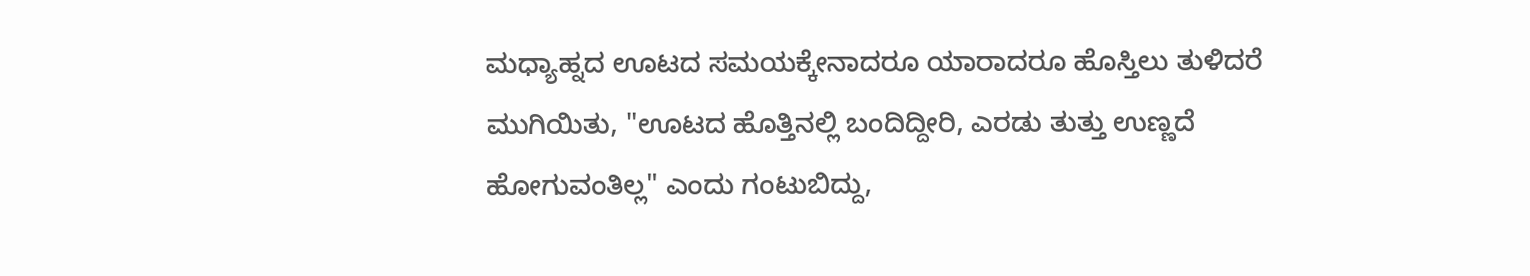ಮಧ್ಯಾಹ್ನದ ಊಟದ ಸಮಯಕ್ಕೇನಾದರೂ ಯಾರಾದರೂ ಹೊಸ್ತಿಲು ತುಳಿದರೆ ಮುಗಿಯಿತು, "ಊಟದ ಹೊತ್ತಿನಲ್ಲಿ ಬಂದಿದ್ದೀರಿ, ಎರಡು ತುತ್ತು ಉಣ್ಣದೆ ಹೋಗುವಂತಿಲ್ಲ" ಎಂದು ಗಂಟುಬಿದ್ದು,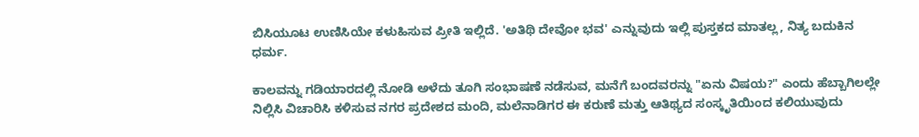ಬಿಸಿಯೂಟ ಉಣಿಸಿಯೇ ಕಳುಹಿಸುವ ಪ್ರೀತಿ ಇಲ್ಲಿದೆ. 'ಅತಿಥಿ ದೇವೋ ಭವ' ಎನ್ನುವುದು ಇಲ್ಲಿ ಪುಸ್ತಕದ ಮಾತಲ್ಲ, ನಿತ್ಯ ಬದುಕಿನ ಧರ್ಮ.

ಕಾಲವನ್ನು ಗಡಿಯಾರದಲ್ಲಿ ನೋಡಿ ಅಳೆದು ತೂಗಿ ಸಂಭಾಷಣೆ ನಡೆಸುವ, ಮನೆಗೆ ಬಂದವರನ್ನು "ಏನು ವಿಷಯ?" ಎಂದು ಹೆಬ್ಬಾಗಿಲಲ್ಲೇ ನಿಲ್ಲಿಸಿ ವಿಚಾರಿಸಿ ಕಳಿಸುವ ನಗರ ಪ್ರದೇಶದ ಮಂದಿ, ಮಲೆನಾಡಿಗರ ಈ ಕರುಣೆ ಮತ್ತು ಆತಿಥ್ಯದ ಸಂಸ್ಕೃತಿಯಿಂದ ಕಲಿಯುವುದು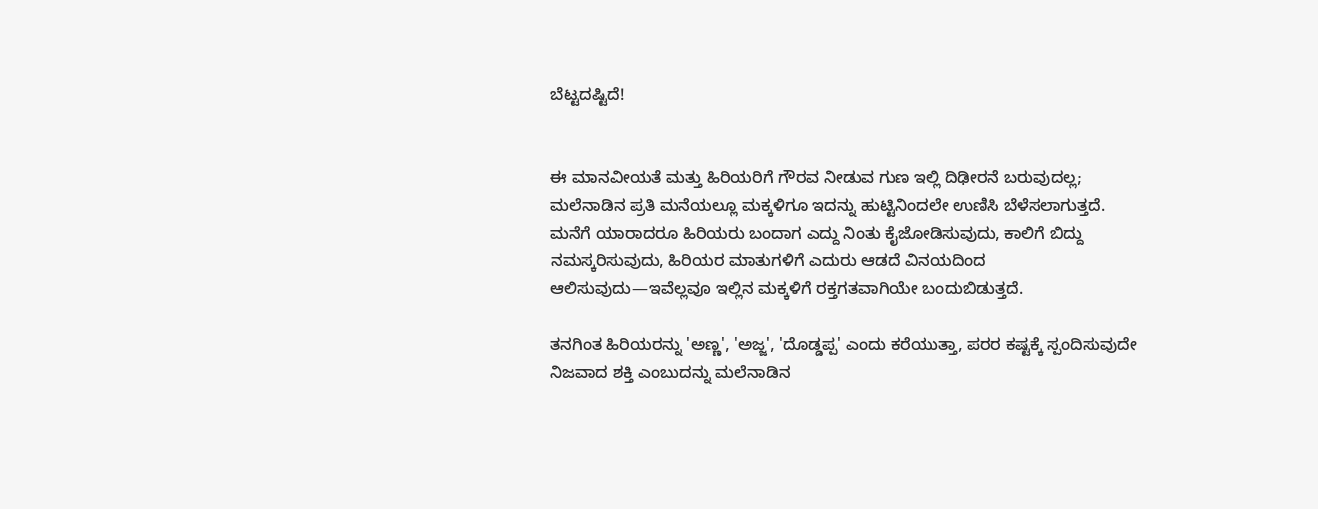ಬೆಟ್ಟದಷ್ಟಿದೆ!


ಈ ಮಾನವೀಯತೆ ಮತ್ತು ಹಿರಿಯರಿಗೆ ಗೌರವ ನೀಡುವ ಗುಣ ಇಲ್ಲಿ ದಿಢೀರನೆ ಬರುವುದಲ್ಲ; ಮಲೆನಾಡಿನ ಪ್ರತಿ ಮನೆಯಲ್ಲೂ ಮಕ್ಕಳಿಗೂ ಇದನ್ನು ಹುಟ್ಟಿನಿಂದಲೇ ಉಣಿಸಿ ಬೆಳೆಸಲಾಗುತ್ತದೆ. ಮನೆಗೆ ಯಾರಾದರೂ ಹಿರಿಯರು ಬಂದಾಗ ಎದ್ದು ನಿಂತು ಕೈಜೋಡಿಸುವುದು, ಕಾಲಿಗೆ ಬಿದ್ದು ನಮಸ್ಕರಿಸುವುದು, ಹಿರಿಯರ ಮಾತುಗಳಿಗೆ ಎದುರು ಆಡದೆ ವಿನಯದಿಂದ ಆಲಿಸುವುದು—ಇವೆಲ್ಲವೂ ಇಲ್ಲಿನ ಮಕ್ಕಳಿಗೆ ರಕ್ತಗತವಾಗಿಯೇ ಬಂದುಬಿಡುತ್ತದೆ.

ತನಗಿಂತ ಹಿರಿಯರನ್ನು 'ಅಣ್ಣ', 'ಅಜ್ಜ', 'ದೊಡ್ಡಪ್ಪ' ಎಂದು ಕರೆಯುತ್ತಾ, ಪರರ ಕಷ್ಟಕ್ಕೆ ಸ್ಪಂದಿಸುವುದೇ ನಿಜವಾದ ಶಕ್ತಿ ಎಂಬುದನ್ನು ಮಲೆನಾಡಿನ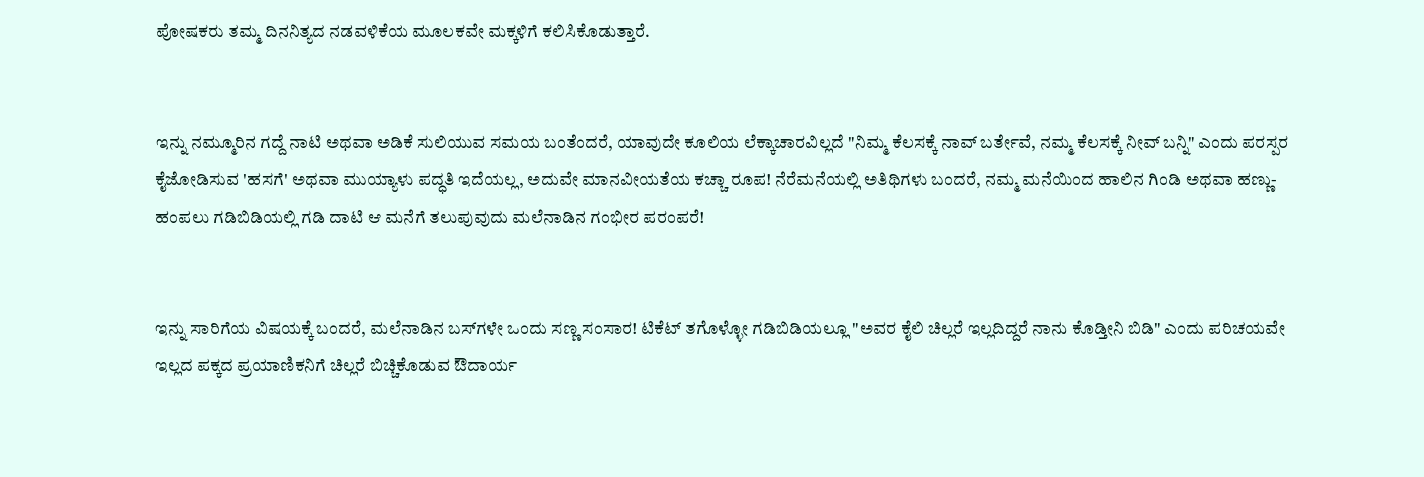ಪೋಷಕರು ತಮ್ಮ ದಿನನಿತ್ಯದ ನಡವಳಿಕೆಯ ಮೂಲಕವೇ ಮಕ್ಕಳಿಗೆ ಕಲಿಸಿಕೊಡುತ್ತಾರೆ.


ಇನ್ನು ನಮ್ಮೂರಿನ ಗದ್ದೆ ನಾಟಿ ಅಥವಾ ಅಡಿಕೆ ಸುಲಿಯುವ ಸಮಯ ಬಂತೆಂದರೆ, ಯಾವುದೇ ಕೂಲಿಯ ಲೆಕ್ಕಾಚಾರವಿಲ್ಲದೆ "ನಿಮ್ಮ ಕೆಲಸಕ್ಕೆ ನಾವ್ ಬರ್ತೇವೆ, ನಮ್ಮ ಕೆಲಸಕ್ಕೆ ನೀವ್ ಬನ್ನಿ" ಎಂದು ಪರಸ್ಪರ ಕೈಜೋಡಿಸುವ 'ಹಸಗೆ' ಅಥವಾ ಮುಯ್ಯಾಳು ಪದ್ಧತಿ ಇದೆಯಲ್ಲ, ಅದುವೇ ಮಾನವೀಯತೆಯ ಕಚ್ಚಾ ರೂಪ! ನೆರೆಮನೆಯಲ್ಲಿ ಅತಿಥಿಗಳು ಬಂದರೆ, ನಮ್ಮ ಮನೆಯಿಂದ ಹಾಲಿನ ಗಿಂಡಿ ಅಥವಾ ಹಣ್ಣು-ಹಂಪಲು ಗಡಿಬಿಡಿಯಲ್ಲಿ ಗಡಿ ದಾಟಿ ಆ ಮನೆಗೆ ತಲುಪುವುದು ಮಲೆನಾಡಿನ ಗಂಭೀರ ಪರಂಪರೆ!


ಇನ್ನು ಸಾರಿಗೆಯ ವಿಷಯಕ್ಕೆ ಬಂದರೆ, ಮಲೆನಾಡಿನ ಬಸ್‌ಗಳೇ ಒಂದು ಸಣ್ಣ ಸಂಸಾರ! ಟಿಕೆಟ್ ತಗೊಳ್ಳೋ ಗಡಿಬಿಡಿಯಲ್ಲೂ "ಅವರ ಕೈಲಿ ಚಿಲ್ಲರೆ ಇಲ್ಲದಿದ್ದರೆ ನಾನು ಕೊಡ್ತೀನಿ ಬಿಡಿ" ಎಂದು ಪರಿಚಯವೇ ಇಲ್ಲದ ಪಕ್ಕದ ಪ್ರಯಾಣಿಕನಿಗೆ ಚಿಲ್ಲರೆ ಬಿಚ್ಚಿಕೊಡುವ ಔದಾರ್ಯ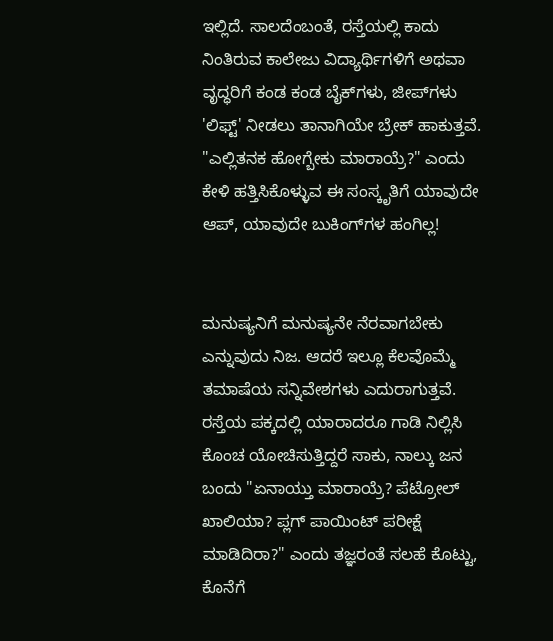ಇಲ್ಲಿದೆ. ಸಾಲದೆಂಬಂತೆ, ರಸ್ತೆಯಲ್ಲಿ ಕಾದು ನಿಂತಿರುವ ಕಾಲೇಜು ವಿದ್ಯಾರ್ಥಿಗಳಿಗೆ ಅಥವಾ ವೃದ್ಧರಿಗೆ ಕಂಡ ಕಂಡ ಬೈಕ್‌ಗಳು, ಜೀಪ್‌ಗಳು 'ಲಿಫ್ಟ್' ನೀಡಲು ತಾನಾಗಿಯೇ ಬ್ರೇಕ್ ಹಾಕುತ್ತವೆ. "ಎಲ್ಲಿತನಕ ಹೋಗ್ಬೇಕು ಮಾರಾಯ್ರೆ?" ಎಂದು ಕೇಳಿ ಹತ್ತಿಸಿಕೊಳ್ಳುವ ಈ ಸಂಸ್ಕೃತಿಗೆ ಯಾವುದೇ ಆಪ್, ಯಾವುದೇ ಬುಕಿಂಗ್‌ಗಳ ಹಂಗಿಲ್ಲ!


ಮನುಷ್ಯನಿಗೆ ಮನುಷ್ಯನೇ ನೆರವಾಗಬೇಕು ಎನ್ನುವುದು ನಿಜ. ಆದರೆ ಇಲ್ಲೂ ಕೆಲವೊಮ್ಮೆ ತಮಾಷೆಯ ಸನ್ನಿವೇಶಗಳು ಎದುರಾಗುತ್ತವೆ. ರಸ್ತೆಯ ಪಕ್ಕದಲ್ಲಿ ಯಾರಾದರೂ ಗಾಡಿ ನಿಲ್ಲಿಸಿ ಕೊಂಚ ಯೋಚಿಸುತ್ತಿದ್ದರೆ ಸಾಕು, ನಾಲ್ಕು ಜನ ಬಂದು "ಏನಾಯ್ತು ಮಾರಾಯ್ರೆ? ಪೆಟ್ರೋಲ್ ಖಾಲಿಯಾ? ಪ್ಲಗ್ ಪಾಯಿಂಟ್ ಪರೀಕ್ಷೆ ಮಾಡಿದಿರಾ?" ಎಂದು ತಜ್ಞರಂತೆ ಸಲಹೆ ಕೊಟ್ಟು, ಕೊನೆಗೆ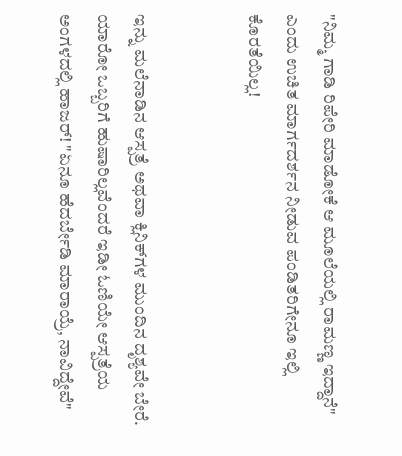"ನಿಮ್ಮ ಗಾಡಿ ರಿಪೇರಿ ಮಾಡೋಕೆ ಆ ಮೂಲೆಯಲ್ಲಿ ರಾಮಣ್ಣ ಇದ್ದಾನೆ" ಎಂದು ಉಚಿತ ಮಾರ್ಗದರ್ಶನ ನೀಡುವ ಪಂಡಿತರಿಗೇನೂ ಇಲ್ಲಿ ಕೊರತೆಯಿಲ್ಲ!


ಇನ್ನು ಮಲೆನಾಡಿನ ಆಸ್ಪತ್ರೆ ಅಥವಾ ಕ್ಲಿನಿಕ್‌ಗಳ ಮುಂದಿನ ದೃಶ್ಯವೇ ಬೇರೆ. ಯಾರೋ ಒಬ್ಬರಿಗೆ ಹುಷಾರಿಲ್ಲವೆಂದರೆ ಇಡೀ ಓಣಿಯೇ ಆಸ್ಪತ್ರೆಯ ಅಂಗಳದಲ್ಲಿ ಹಾಜರ್! "ಏನೂ ಹೆದರ್ಬೇಡಿ ಮಾರಾಯ್ರೆ, ನಾವಿದ್ದೇವೆ"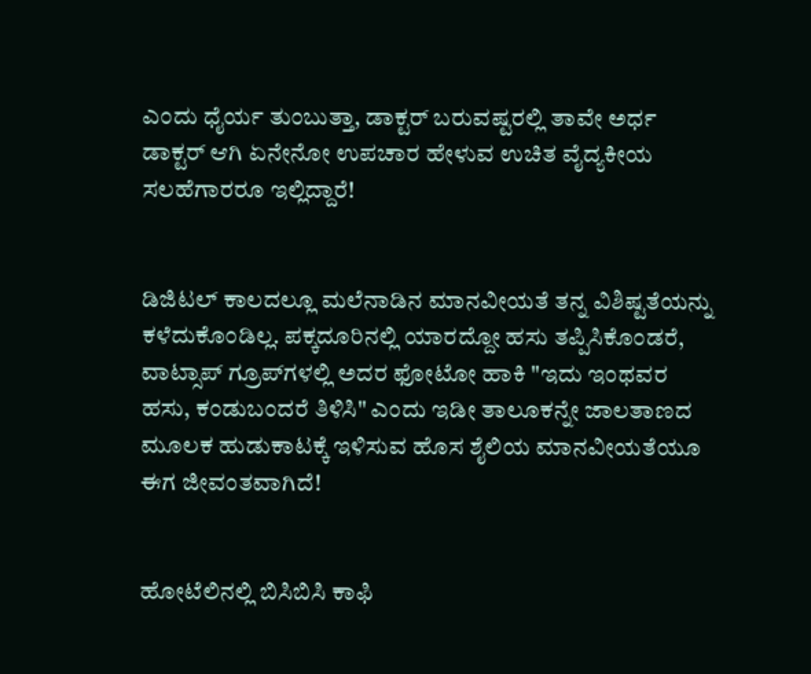ಎಂದು ಧೈರ್ಯ ತುಂಬುತ್ತಾ, ಡಾಕ್ಟರ್ ಬರುವಷ್ಟರಲ್ಲಿ ತಾವೇ ಅರ್ಧ ಡಾಕ್ಟರ್ ಆಗಿ ಏನೇನೋ ಉಪಚಾರ ಹೇಳುವ ಉಚಿತ ವೈದ್ಯಕೀಯ ಸಲಹೆಗಾರರೂ ಇಲ್ಲಿದ್ದಾರೆ!


ಡಿಜಿಟಲ್ ಕಾಲದಲ್ಲೂ ಮಲೆನಾಡಿನ ಮಾನವೀಯತೆ ತನ್ನ ವಿಶಿಷ್ಟತೆಯನ್ನು ಕಳೆದುಕೊಂಡಿಲ್ಲ. ಪಕ್ಕದೂರಿನಲ್ಲಿ ಯಾರದ್ದೋ ಹಸು ತಪ್ಪಿಸಿಕೊಂಡರೆ, ವಾಟ್ಸಾಪ್ ಗ್ರೂಪ್‌ಗಳಲ್ಲಿ ಅದರ ಫೋಟೋ ಹಾಕಿ "ಇದು ಇಂಥವರ ಹಸು, ಕಂಡುಬಂದರೆ ತಿಳಿಸಿ" ಎಂದು ಇಡೀ ತಾಲೂಕನ್ನೇ ಜಾಲತಾಣದ ಮೂಲಕ ಹುಡುಕಾಟಕ್ಕೆ ಇಳಿಸುವ ಹೊಸ ಶೈಲಿಯ ಮಾನವೀಯತೆಯೂ ಈಗ ಜೀವಂತವಾಗಿದೆ!


ಹೋಟೆಲಿನಲ್ಲಿ ಬಿಸಿಬಿಸಿ ಕಾಫಿ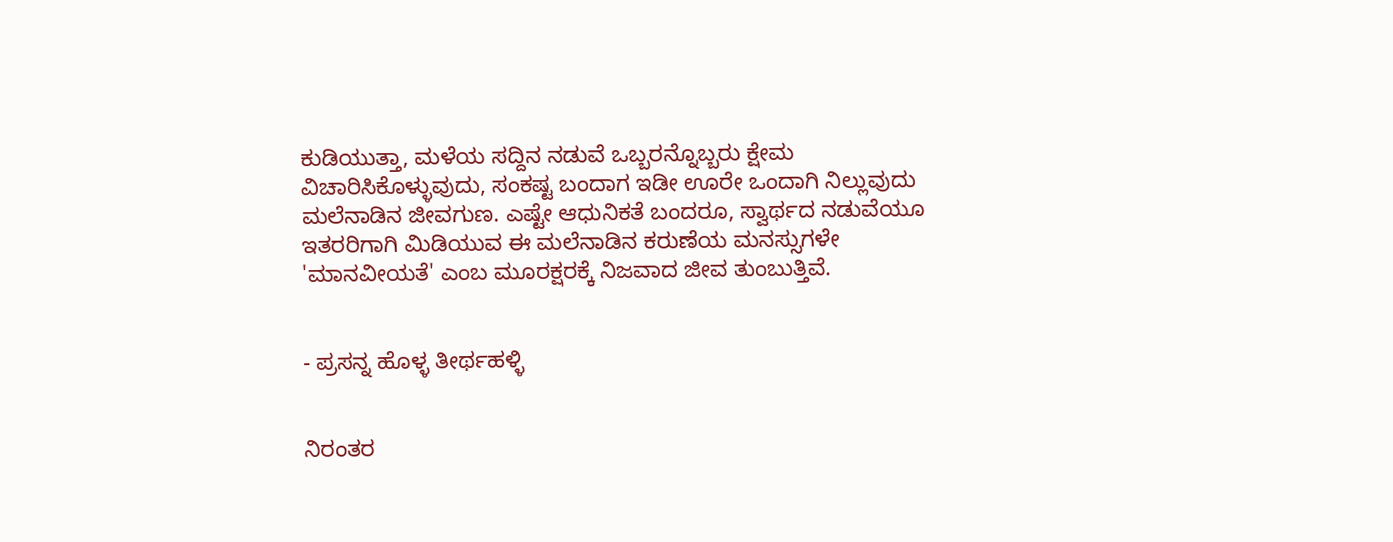ಕುಡಿಯುತ್ತಾ, ಮಳೆಯ ಸದ್ದಿನ ನಡುವೆ ಒಬ್ಬರನ್ನೊಬ್ಬರು ಕ್ಷೇಮ ವಿಚಾರಿಸಿಕೊಳ್ಳುವುದು, ಸಂಕಷ್ಟ ಬಂದಾಗ ಇಡೀ ಊರೇ ಒಂದಾಗಿ ನಿಲ್ಲುವುದು ಮಲೆನಾಡಿನ ಜೀವಗುಣ. ಎಷ್ಟೇ ಆಧುನಿಕತೆ ಬಂದರೂ, ಸ್ವಾರ್ಥದ ನಡುವೆಯೂ ಇತರರಿಗಾಗಿ ಮಿಡಿಯುವ ಈ ಮಲೆನಾಡಿನ ಕರುಣೆಯ ಮನಸ್ಸುಗಳೇ 'ಮಾನವೀಯತೆ' ಎಂಬ ಮೂರಕ್ಷರಕ್ಕೆ ನಿಜವಾದ ಜೀವ ತುಂಬುತ್ತಿವೆ.


- ಪ್ರಸನ್ನ ಹೊಳ್ಳ ತೀರ್ಥಹಳ್ಳಿ


ನಿರಂತರ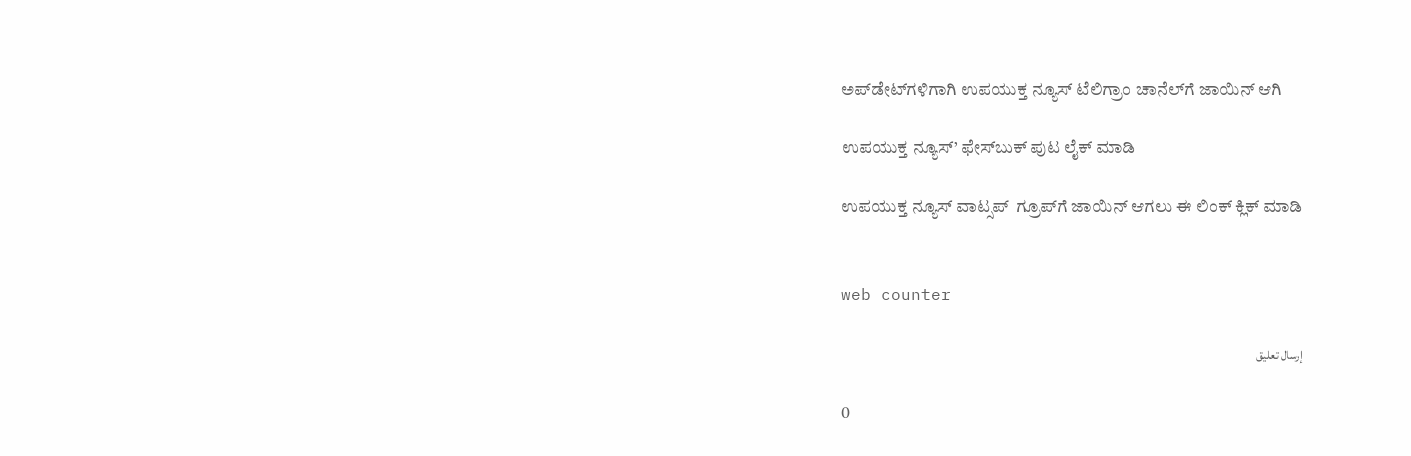ಅಪ್‌ಡೇಟ್‌ಗಳಿಗಾಗಿ ಉಪಯುಕ್ತ ನ್ಯೂಸ್‌ ಟೆಲಿಗ್ರಾಂ ಚಾನೆಲ್‌ಗೆ ಜಾಯಿನ್‌ ಆಗಿ

ಉಪಯುಕ್ತ ನ್ಯೂಸ್‌’ ಫೇಸ್‌ಬುಕ್ ಪುಟ ಲೈಕ್ ಮಾಡಿ

ಉಪಯುಕ್ತ ನ್ಯೂಸ್‌ ವಾಟ್ಸಪ್‌  ಗ್ರೂಪ್‌ಗೆ ಜಾಯಿನ್ ಆಗಲು ಈ ಲಿಂಕ್ ಕ್ಲಿಕ್ ಮಾಡಿ


web counter

إرسال تعليق

0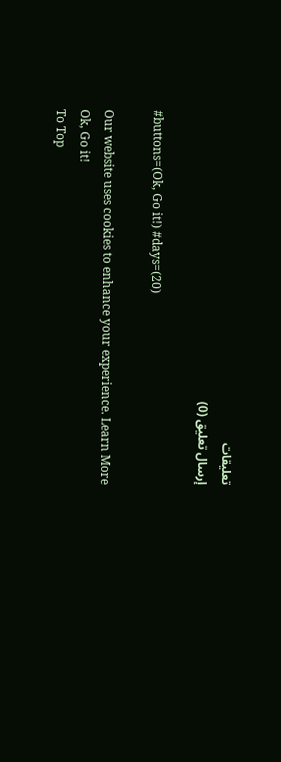تعليقات
إرسال تعليق (0)

#buttons=(Ok, Go it!) #days=(20)

Our website uses cookies to enhance your experience. Learn More
Ok, Go it!
To Top